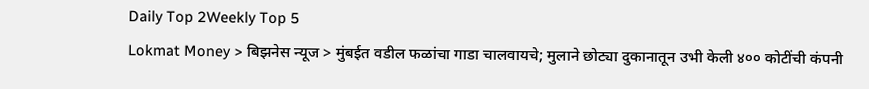Daily Top 2Weekly Top 5
Lokmat Money > बिझनेस न्यूज > मुंबईत वडील फळांचा गाडा चालवायचे; मुलाने छोट्या दुकानातून उभी केली ४०० कोटींची कंपनी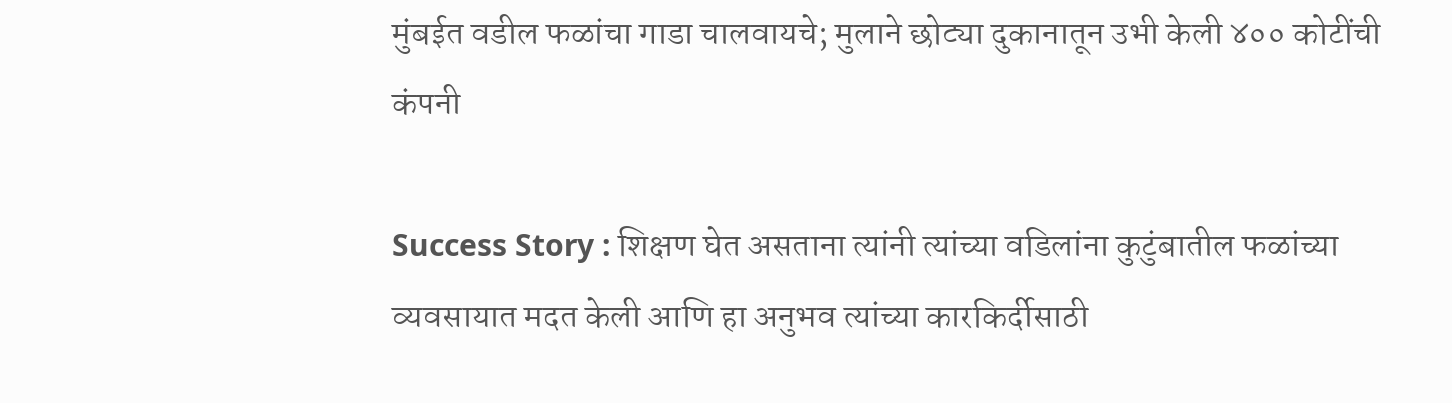मुंबईत वडील फळांचा गाडा चालवायचे; मुलाने छोट्या दुकानातून उभी केली ४०० कोटींची कंपनी

Success Story : शिक्षण घेत असताना त्यांनी त्यांच्या वडिलांना कुटुंबातील फळांच्या व्यवसायात मदत केली आणि हा अनुभव त्यांच्या कारकिर्दीसाठी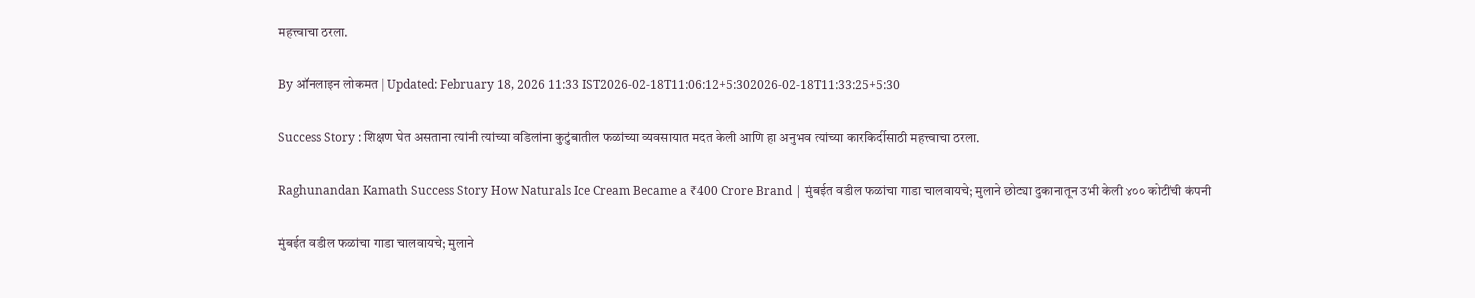महत्त्वाचा ठरला.

By ऑनलाइन लोकमत | Updated: February 18, 2026 11:33 IST2026-02-18T11:06:12+5:302026-02-18T11:33:25+5:30

Success Story : शिक्षण घेत असताना त्यांनी त्यांच्या वडिलांना कुटुंबातील फळांच्या व्यवसायात मदत केली आणि हा अनुभव त्यांच्या कारकिर्दीसाठी महत्त्वाचा ठरला.

Raghunandan Kamath Success Story How Naturals Ice Cream Became a ₹400 Crore Brand | मुंबईत वडील फळांचा गाडा चालवायचे; मुलाने छोट्या दुकानातून उभी केली ४०० कोटींची कंपनी

मुंबईत वडील फळांचा गाडा चालवायचे; मुलाने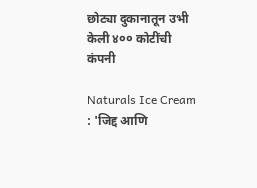छोट्या दुकानातून उभी केली ४०० कोटींची कंपनी

Naturals Ice Cream : 'जिद्द आणि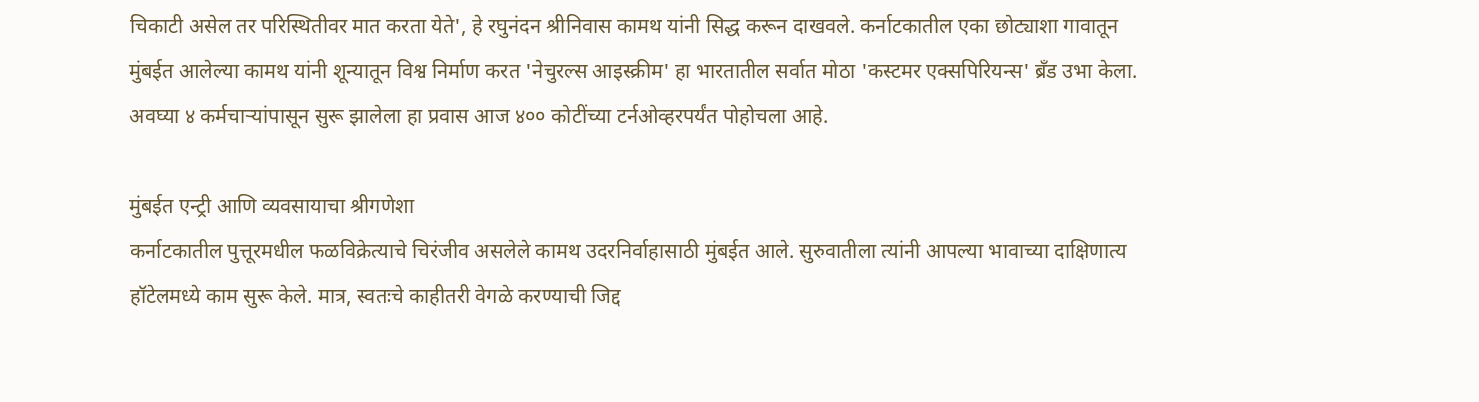चिकाटी असेल तर परिस्थितीवर मात करता येते', हे रघुनंदन श्रीनिवास कामथ यांनी सिद्ध करून दाखवले. कर्नाटकातील एका छोट्याशा गावातून मुंबईत आलेल्या कामथ यांनी शून्यातून विश्व निर्माण करत 'नेचुरल्स आइस्क्रीम' हा भारतातील सर्वात मोठा 'कस्टमर एक्सपिरियन्स' ब्रँड उभा केला. अवघ्या ४ कर्मचाऱ्यांपासून सुरू झालेला हा प्रवास आज ४०० कोटींच्या टर्नओव्हरपर्यंत पोहोचला आहे.

मुंबईत एन्ट्री आणि व्यवसायाचा श्रीगणेशा
कर्नाटकातील पुत्तूरमधील फळविक्रेत्याचे चिरंजीव असलेले कामथ उदरनिर्वाहासाठी मुंबईत आले. सुरुवातीला त्यांनी आपल्या भावाच्या दाक्षिणात्य हॉटेलमध्ये काम सुरू केले. मात्र, स्वतःचे काहीतरी वेगळे करण्याची जिद्द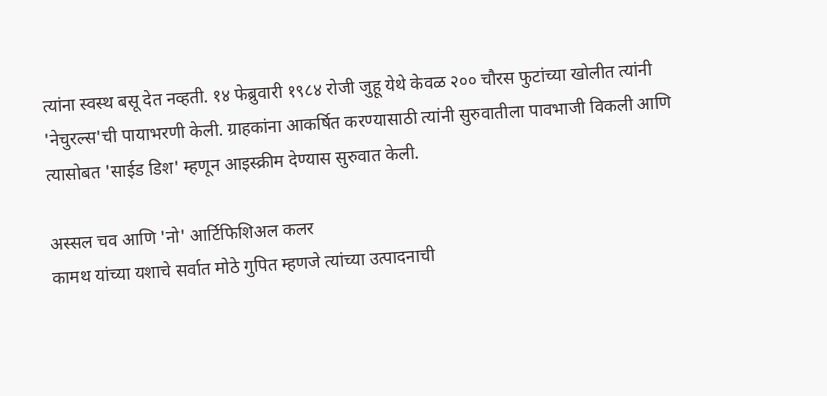त्यांना स्वस्थ बसू देत नव्हती. १४ फेब्रुवारी १९८४ रोजी जुहू येथे केवळ २०० चौरस फुटांच्या खोलीत त्यांनी 'नेचुरल्स'ची पायाभरणी केली. ग्राहकांना आकर्षित करण्यासाठी त्यांनी सुरुवातीला पावभाजी विकली आणि त्यासोबत 'साईड डिश' म्हणून आइस्क्रीम देण्यास सुरुवात केली.

अस्सल चव आणि 'नो' आर्टिफिशिअल कलर
कामथ यांच्या यशाचे सर्वात मोठे गुपित म्हणजे त्यांच्या उत्पादनाची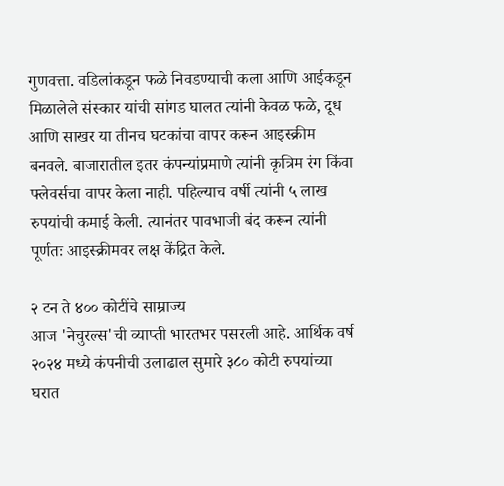गुणवत्ता. वडिलांकडून फळे निवडण्याची कला आणि आईकडून मिळालेले संस्कार यांची सांगड घालत त्यांनी केवळ फळे, दूध आणि साखर या तीनच घटकांचा वापर करून आइस्क्रीम बनवले. बाजारातील इतर कंपन्यांप्रमाणे त्यांनी कृत्रिम रंग किंवा फ्लेवर्सचा वापर केला नाही. पहिल्याच वर्षी त्यांनी ५ लाख रुपयांची कमाई केली. त्यानंतर पावभाजी बंद करून त्यांनी पूर्णतः आइस्क्रीमवर लक्ष केंद्रित केले.

२ टन ते ४०० कोटींचे साम्राज्य
आज 'नेचुरल्स'ची व्याप्ती भारतभर पसरली आहे. आर्थिक वर्ष २०२४ मध्ये कंपनीची उलाढाल सुमारे ३८० कोटी रुपयांच्या घरात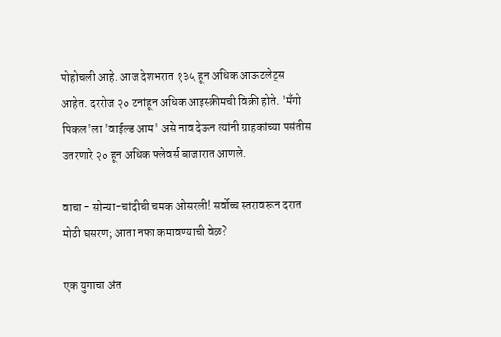पोहोचली आहे. आज देशभरात १३५ हून अधिक आऊटलेट्स आहेत. दररोज २० टनांहून अधिक आइस्क्रीमची विक्री होते. 'मँगो पिकल'ला 'वाईल्ड आम' असे नाव देऊन त्यांनी ग्राहकांच्या पसंतीस उतरणारे २० हून अधिक फ्लेवर्स बाजारात आणले.

वाचा - सोन्या-चांदीची चमक ओसरली! सर्वोच्च स्तरावरून दरात मोठी घसरण; आता नफा कमावण्याची वेळ?

एक युगाचा अंत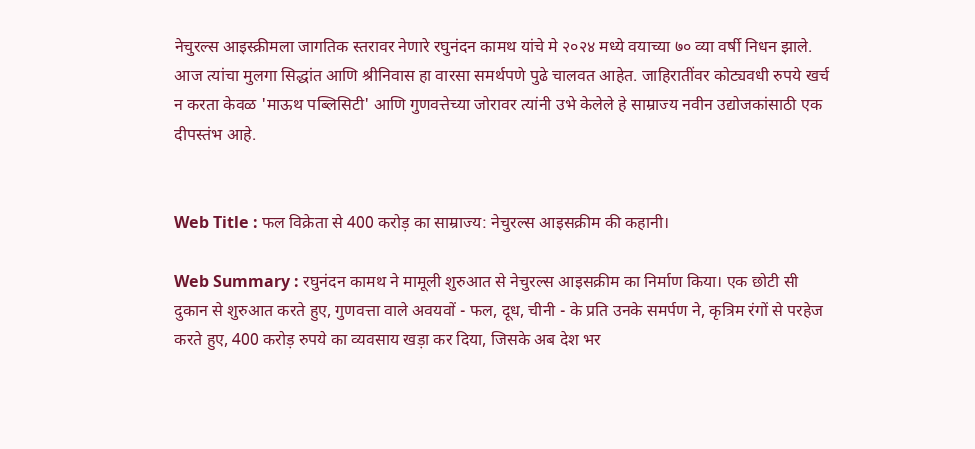नेचुरल्स आइस्क्रीमला जागतिक स्तरावर नेणारे रघुनंदन कामथ यांचे मे २०२४ मध्ये वयाच्या ७० व्या वर्षी निधन झाले. आज त्यांचा मुलगा सिद्धांत आणि श्रीनिवास हा वारसा समर्थपणे पुढे चालवत आहेत. जाहिरातींवर कोट्यवधी रुपये खर्च न करता केवळ 'माऊथ पब्लिसिटी' आणि गुणवत्तेच्या जोरावर त्यांनी उभे केलेले हे साम्राज्य नवीन उद्योजकांसाठी एक दीपस्तंभ आहे.


Web Title : फल विक्रेता से 400 करोड़ का साम्राज्य: नेचुरल्स आइसक्रीम की कहानी।

Web Summary : रघुनंदन कामथ ने मामूली शुरुआत से नेचुरल्स आइसक्रीम का निर्माण किया। एक छोटी सी दुकान से शुरुआत करते हुए, गुणवत्ता वाले अवयवों - फल, दूध, चीनी - के प्रति उनके समर्पण ने, कृत्रिम रंगों से परहेज करते हुए, 400 करोड़ रुपये का व्यवसाय खड़ा कर दिया, जिसके अब देश भर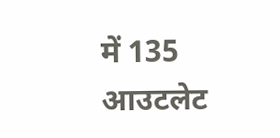में 135 आउटलेट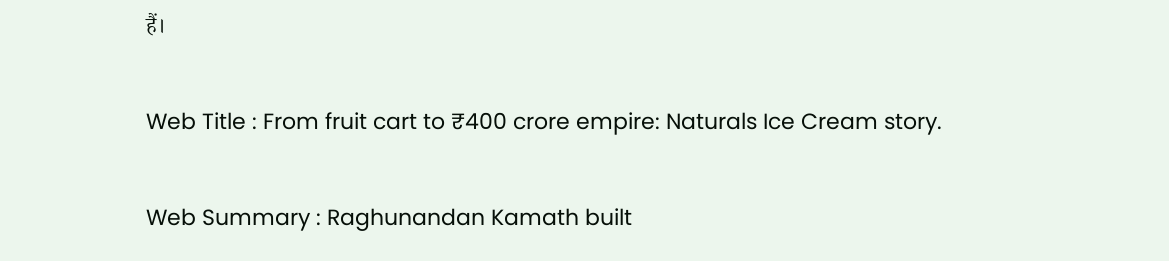हैं।

Web Title : From fruit cart to ₹400 crore empire: Naturals Ice Cream story.

Web Summary : Raghunandan Kamath built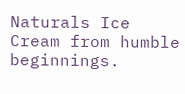Naturals Ice Cream from humble beginnings.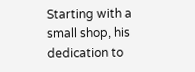Starting with a small shop, his dedication to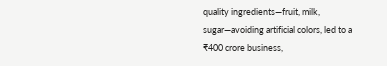quality ingredients—fruit, milk, sugar—avoiding artificial colors, led to a ₹400 crore business,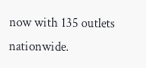now with 135 outlets nationwide.